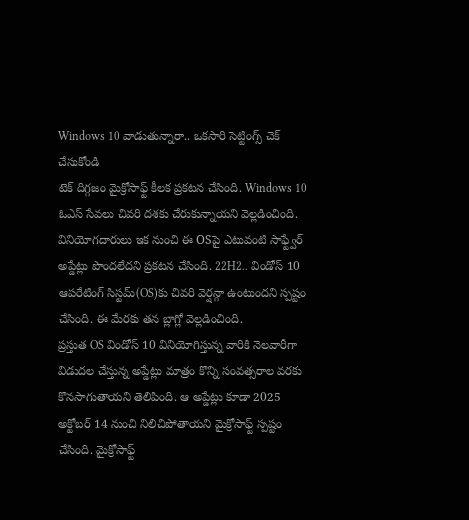Windows 10 వాడుతున్నారా.. ఒకసారి సెట్టింగ్స్ చెక్ చేసుకోండి
టెక్ దిగ్గజం మైక్రోసాఫ్ట్ కీలక ప్రకటన చేసింది. Windows 10 ఓఎస్ సేవలు చివరి దశకు చేరుకున్నాయని వెల్లడించింది. వినియోగదారులు ఇక నుంచి ఈ OSపై ఎటువంటి సాఫ్ట్వేర్ అప్డేట్లు పొందలేదని ప్రకటన చేసింది. 22H2.. విండోస్ 10 ఆపరేటింగ్ సిస్టమ్(OS)కు చివరి వెర్షన్గా ఉంటుందని స్పష్టం చేసింది. ఈ మేరకు తన బ్లాగ్లో వెల్లడించింది.
ప్రస్తుత OS విండోస్ 10 వినియోగిస్తున్న వారికి నెలవారీగా విడుదల చేస్తున్న అప్డేట్లు మాత్రం కొన్ని సంవత్సరాల వరకు కొనసాగుతాయని తెలిపింది. ఆ అప్డేట్లు కూడా 2025 అక్టోబర్ 14 నుంచి నిలిచిపోతాయని మైక్రోసాఫ్ట్ స్పష్టం చేసింది. మైక్రోసాఫ్ట్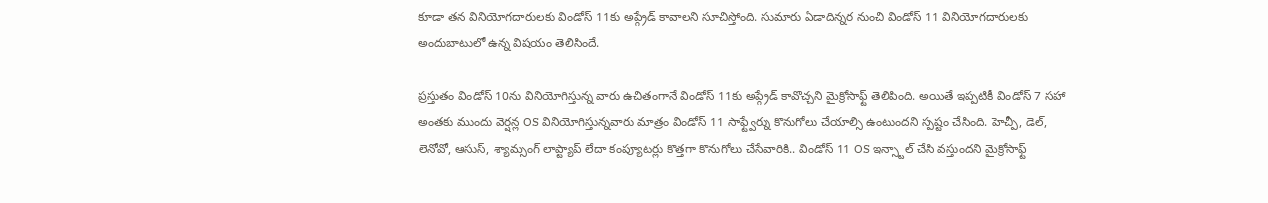కూడా తన వినియోగదారులకు విండోస్ 11కు అప్గ్రేడ్ కావాలని సూచిస్తోంది. సుమారు ఏడాదిన్నర నుంచి విండోస్ 11 వినియోగదారులకు అందుబాటులో ఉన్న విషయం తెలిసిందే.

ప్రస్తుతం విండోస్ 10ను వినియోగిస్తున్న వారు ఉచితంగానే విండోస్ 11కు అప్గ్రేడ్ కావొచ్చని మైక్రోసాఫ్ట్ తెలిపింది. అయితే ఇప్పటికీ విండోస్ 7 సహా అంతకు ముందు వెర్షన్ల OS వినియోగిస్తున్నవారు మాత్రం విండోస్ 11 సాఫ్ట్వేర్ను కొనుగోలు చేయాల్సి ఉంటుందని స్పష్టం చేసింది. హెచ్పీ, డెల్, లెనోవో, ఆసుస్, శ్యామ్సంగ్ లాప్ట్యాప్ లేదా కంప్యూటర్లు కొత్తగా కొనుగోలు చేసేవారికి.. విండోస్ 11 OS ఇన్స్టాల్ చేసి వస్తుందని మైక్రోసాఫ్ట్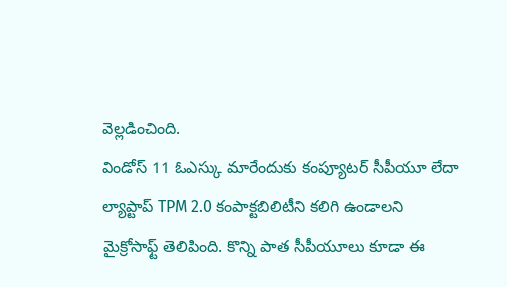వెల్లడించింది.
విండోస్ 11 ఓఎస్కు మారేందుకు కంప్యూటర్ సీపీయూ లేదా ల్యాప్టాప్ TPM 2.0 కంపాక్టబిలిటీని కలిగి ఉండాలని మైక్రోసాఫ్ట్ తెలిపింది. కొన్ని పాత సీపీయూలు కూడా ఈ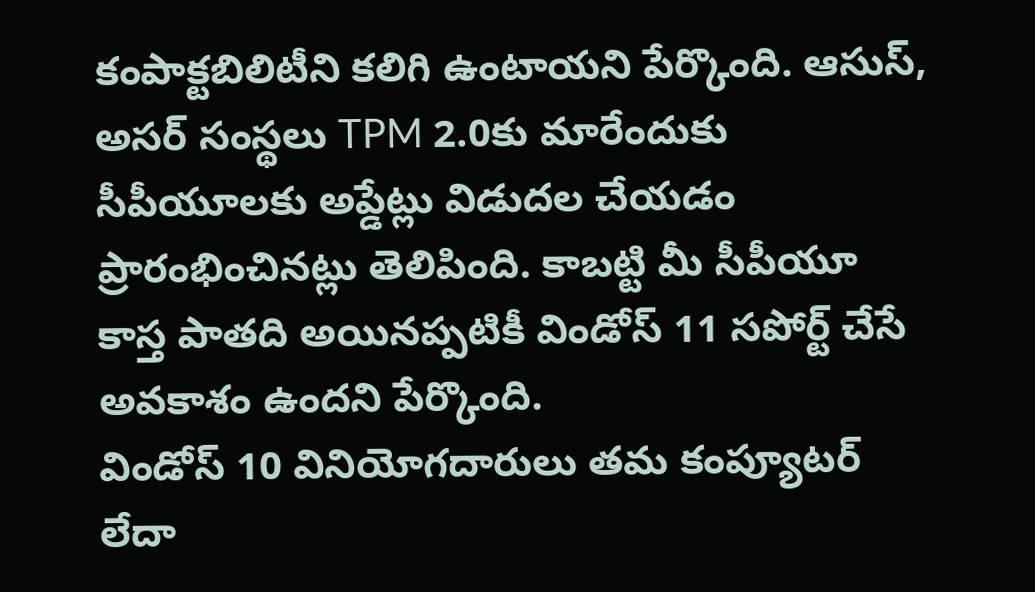కంపాక్టబిలిటీని కలిగి ఉంటాయని పేర్కొంది. ఆసుస్, అసర్ సంస్థలు TPM 2.0కు మారేందుకు సీపీయూలకు అప్డేట్లు విడుదల చేయడం ప్రారంభించినట్లు తెలిపింది. కాబట్టి మీ సీపీయూ కాస్త పాతది అయినప్పటికీ విండోస్ 11 సపోర్ట్ చేసే అవకాశం ఉందని పేర్కొంది.
విండోస్ 10 వినియోగదారులు తమ కంప్యూటర్ లేదా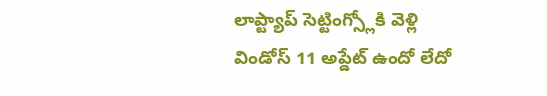లాప్ట్యాప్ సెట్టింగ్స్లోకి వెళ్లి విండోస్ 11 అప్డేట్ ఉందో లేదో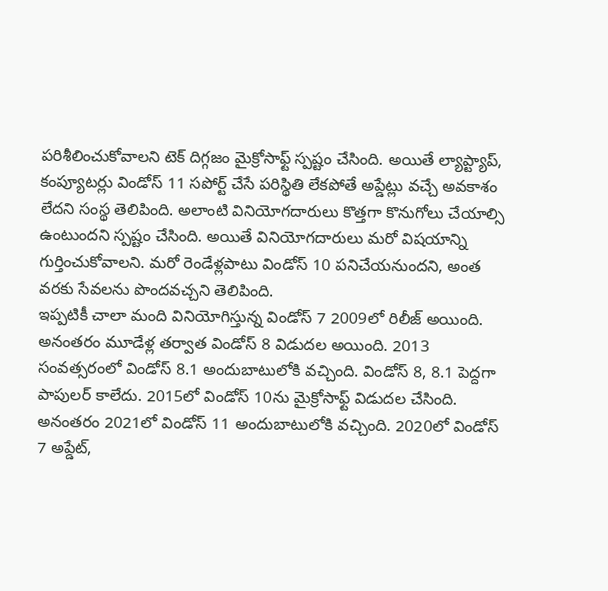పరిశీలించుకోవాలని టెక్ దిగ్గజం మైక్రోసాఫ్ట్ స్పష్టం చేసింది. అయితే ల్యాప్ట్యాప్, కంప్యూటర్లు విండోస్ 11 సపోర్ట్ చేసే పరిస్థితి లేకపోతే అప్డేట్లు వచ్చే అవకాశం లేదని సంస్థ తెలిపింది. అలాంటి వినియోగదారులు కొత్తగా కొనుగోలు చేయాల్సి ఉంటుందని స్పష్టం చేసింది. అయితే వినియోగదారులు మరో విషయాన్ని గుర్తించుకోవాలని. మరో రెండేళ్లపాటు విండోస్ 10 పనిచేయనుందని, అంత వరకు సేవలను పొందవచ్చని తెలిపింది.
ఇప్పటికీ చాలా మంది వినియోగిస్తున్న విండోస్ 7 2009లో రిలీజ్ అయింది. అనంతరం మూడేళ్ల తర్వాత విండోస్ 8 విడుదల అయింది. 2013 సంవత్సరంలో విండోస్ 8.1 అందుబాటులోకి వచ్చింది. విండోస్ 8, 8.1 పెద్దగా పాపులర్ కాలేదు. 2015లో విండోస్ 10ను మైక్రోసాఫ్ట్ విడుదల చేసింది.
అనంతరం 2021లో విండోస్ 11 అందుబాటులోకి వచ్చింది. 2020లో విండోస్ 7 అప్డేట్,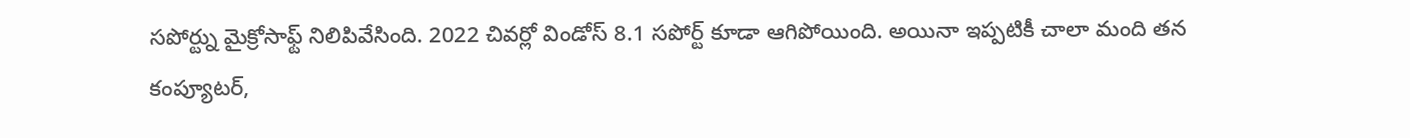సపోర్ట్ను మైక్రోసాఫ్ట్ నిలిపివేసింది. 2022 చివర్లో విండోస్ 8.1 సపోర్ట్ కూడా ఆగిపోయింది. అయినా ఇప్పటికీ చాలా మంది తన కంప్యూటర్,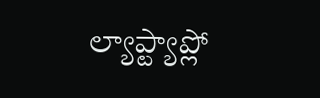ల్యాప్ట్యాప్లో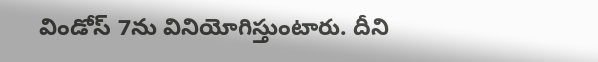విండోస్ 7ను వినియోగిస్తుంటారు. దీని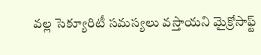వల్ల సెక్యూరిటీ సమస్యలు వస్తాయని మైక్రోసాఫ్ట్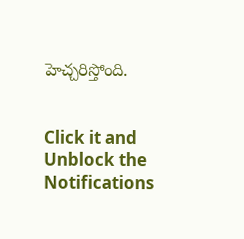హెచ్చరిస్తోంది.


Click it and Unblock the Notifications